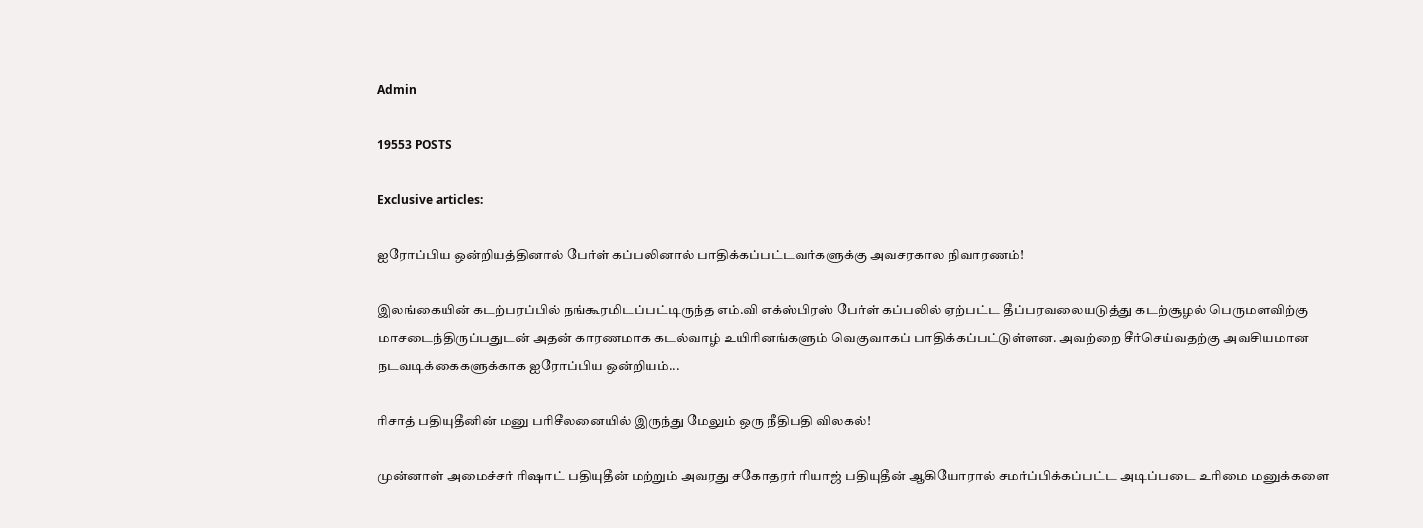Admin

19553 POSTS

Exclusive articles:

ஐரோப்பிய ஒன்றியத்தினால் பேர்ள் கப்பலினால் பாதிக்கப்பட்டவர்களுக்கு அவசரகால நிவாரணம்!

இலங்கையின் கடற்பரப்பில் நங்கூரமிடப்பட்டிருந்த எம்.வி எக்ஸ்பிரஸ் பேர்ள் கப்பலில் ஏற்பட்ட தீப்பரவலையடுத்து கடற்சூழல் பெருமளவிற்கு மாசடைந்திருப்பதுடன் அதன் காரணமாக கடல்வாழ் உயிரினங்களும் வெகுவாகப் பாதிக்கப்பட்டுள்ளன. அவற்றை சீர்செய்வதற்கு அவசியமான நடவடிக்கைகளுக்காக ஐரோப்பிய ஒன்றியம்...

ரிசாத் பதியுதீனின் மனு பரிசீலனையில் இருந்து மேலும் ஒரு நீதிபதி விலகல்!

முன்னாள் அமைச்சர் ரிஷாட் பதியுதீன் மற்றும் அவரது சகோதரர் ரியாஜ் பதியுதீன் ஆகியோரால் சமர்ப்பிக்கப்பட்ட அடிப்படை உரிமை மனுக்களை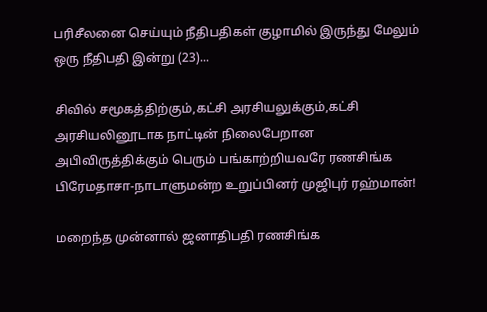பரிசீலனை செய்யும் நீதிபதிகள் குழாமில் இருந்து மேலும் ஒரு நீதிபதி இன்று (23)...

சிவில் சமூகத்திற்கும்,கட்சி அரசியலுக்கும்,கட்சி அரசியலினூடாக நாட்டின் நிலைபேறான அபிவிருத்திக்கும் பெரும் பங்காற்றியவரே ரணசிங்க பிரேமதாசா-நாடாளுமன்ற உறுப்பினர் முஜிபுர் ரஹ்மான்!

மறைந்த முன்னால் ஜனாதிபதி ரணசிங்க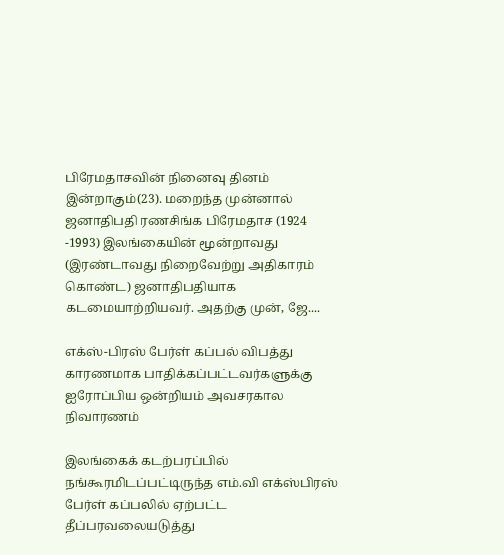பிரேமதாசவின் நினைவு தினம் இன்றாகும்(23). மறைந்த முன்னால் ஜனாதிபதி ரணசிங்க பிரேமதாச (1924 -1993) இலங்கையின் மூன்றாவது (இரண்டாவது நிறைவேற்று அதிகாரம் கொண்ட) ஜனாதிபதியாக கடமையாற்றியவர். அதற்கு முன், ஜே....

எக்ஸ்-பிரஸ் பேர்ள் கப்பல் விபத்து காரணமாக பாதிக்கப்பட்டவர்களுக்கு ஐரோப்பிய ஒன்றியம் அவசரகால நிவாரணம்

இலங்கைக் கடற்பரப்பில் நங்கூரமிடப்பட்டிருந்த எம்.வி எக்ஸ்பிரஸ் பேர்ள் கப்பலில் ஏற்பட்ட தீப்பரவலையடுத்து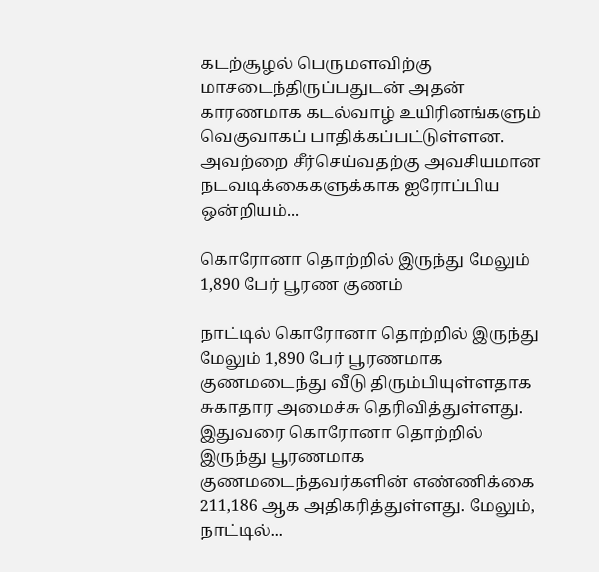கடற்சூழல் பெருமளவிற்கு மாசடைந்திருப்பதுடன் அதன் காரணமாக கடல்வாழ் உயிரினங்களும் வெகுவாகப் பாதிக்கப்பட்டுள்ளன. அவற்றை சீர்செய்வதற்கு அவசியமான நடவடிக்கைகளுக்காக ஐரோப்பிய ஒன்றியம்...

கொரோனா தொற்றில் இருந்து மேலும் 1,890 பேர் பூரண குணம்

நாட்டில் கொரோனா தொற்றில் இருந்து மேலும் 1,890 பேர் பூரணமாக குணமடைந்து வீடு திரும்பியுள்ளதாக சுகாதார அமைச்சு தெரிவித்துள்ளது. இதுவரை கொரோனா தொற்றில் இருந்து பூரணமாக குணமடைந்தவர்களின் எண்ணிக்கை 211,186 ஆக அதிகரித்துள்ளது. மேலும், நாட்டில்...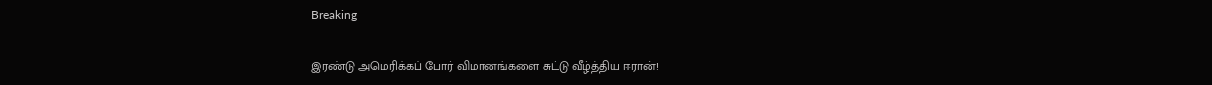Breaking

இரண்டு அமெரிக்கப் போர் விமானங்களை சுட்டு வீழ்த்திய ஈரான்!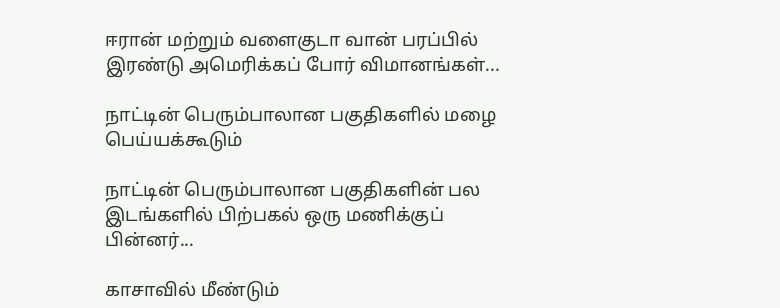ஈரான் மற்றும் வளைகுடா வான் பரப்பில் இரண்டு அமெரிக்கப் போர் விமானங்கள்...

நாட்டின் பெரும்பாலான பகுதிகளில் மழை பெய்யக்கூடும்

நாட்டின் பெரும்பாலான பகுதிகளின் பல இடங்களில் பிற்பகல் ஒரு மணிக்குப் பின்னர்...

காசாவில் மீண்டும்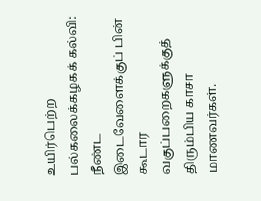உயிர்பெற்ற பல்கலைக்கழகக் கல்வி: நீண்ட இடைவேளைக்குப் பின் கூடார வகுப்பறைகளுக்குத் திரும்பிய காசா மாணவர்கள்.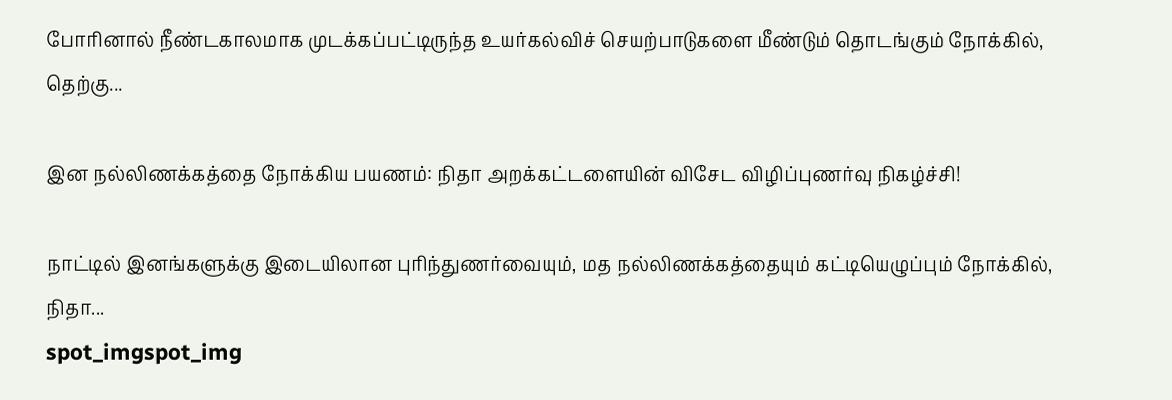போரினால் நீண்டகாலமாக முடக்கப்பட்டிருந்த உயர்கல்விச் செயற்பாடுகளை மீண்டும் தொடங்கும் நோக்கில், தெற்கு...

இன நல்லிணக்கத்தை நோக்கிய பயணம்: நிதா அறக்கட்டளையின் விசேட விழிப்புணர்வு நிகழ்ச்சி!

நாட்டில் இனங்களுக்கு இடையிலான புரிந்துணர்வையும், மத நல்லிணக்கத்தையும் கட்டியெழுப்பும் நோக்கில், நிதா...
spot_imgspot_img